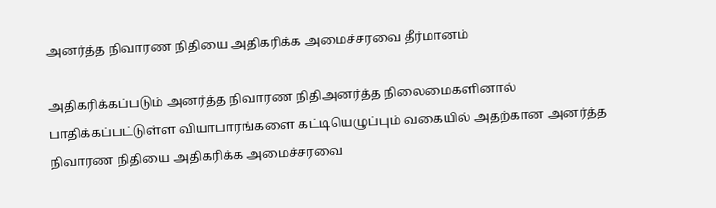அனர்த்த நிவாரண நிதியை அதிகரிக்க அமைச்சரவை தீர்மானம்

அதிகரிக்கப்படும் அனர்த்த நிவாரண நிதிஅனர்த்த நிலைமைகளினால் பாதிக்கப்பட்டுள்ள வியாபாரங்களை கட்டியெழுப்பும் வகையில் அதற்கான அனர்த்த நிவாரண நிதியை அதிகரிக்க அமைச்சரவை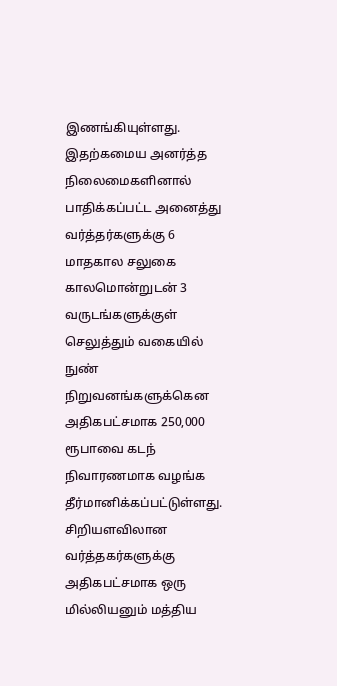இணங்கியுள்ளது.
இதற்கமைய அனர்த்த நிலைமைகளினால் பாதிக்கப்பட்ட அனைத்து வர்த்தர்களுக்கு 6 மாதகால சலுகை காலமொன்றுடன் 3 வருடங்களுக்குள் செலுத்தும் வகையில் நுண் நிறுவனங்களுக்கென அதிகபட்சமாக 250,000 ரூபாவை கடந் நிவாரணமாக வழங்க தீர்மானிக்கப்பட்டுள்ளது.
சிறியளவிலான வர்த்தகர்களுக்கு அதிகபட்சமாக ஒரு மில்லியனும் மத்திய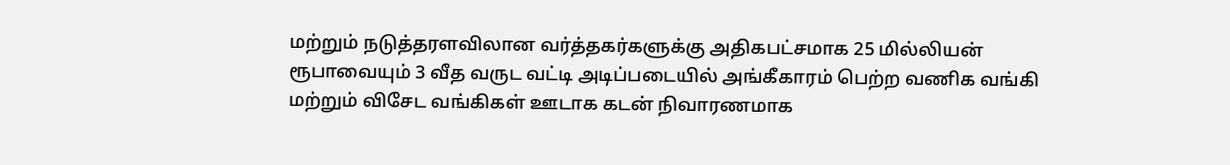மற்றும் நடுத்தரளவிலான வர்த்தகர்களுக்கு அதிகபட்சமாக 25 மில்லியன் ரூபாவையும் 3 வீத வருட வட்டி அடிப்படையில் அங்கீகாரம் பெற்ற வணிக வங்கி மற்றும் விசேட வங்கிகள் ஊடாக கடன் நிவாரணமாக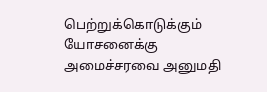பெற்றுக்கொடுக்கும் யோசனைக்கு அமைச்சரவை அனுமதி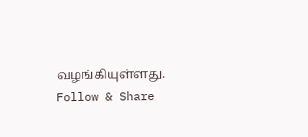வழங்கியுள்ளது.
Follow & Share